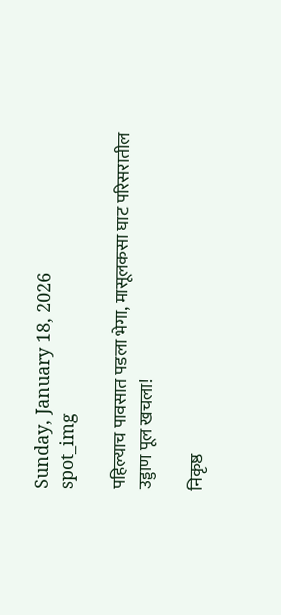Sunday, January 18, 2026
spot_img

पहिल्याच पावसात पडला भेगा, मासूलकसा घाट परिसरातील उड्डाण पूल खचला!

निकृष्ठ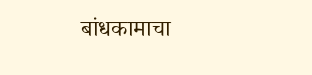बांधकामाचा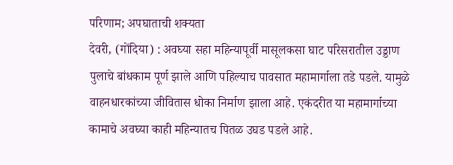परिणाम; अपघाताची शक्यता
देवरी, (गोंदिया) : अवघ्या सहा महिन्यापूर्वी मासूलकसा घाट परिसरातील उड्डाण पुलाचे बांधकाम पूर्ण झाले आणि पहिल्याच पावसात महामार्गाला तडे पडले. यामुळे वाहनधारकांच्या जीवितास धोका निर्माण झाला आहे. एकंदरीत या महामार्गाच्या कामाचे अवघ्या काही महिन्यातच पितळ उघड पडले आहे.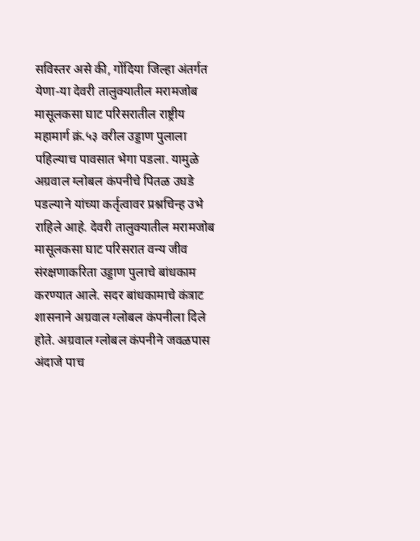सविस्तर असे की, गोंदिया जिल्हा अंतर्गत येणा-या देवरी तालुक्यातील मरामजोब मासूलकसा घाट परिसरातील राष्ट्रीय महामार्ग क्रं.५३ वरील उड्डाण पुलाला पहिल्याच पावसात भेगा पडला. यामुळे अग्रवाल ग्लोबल कंपनीचे पितळ उघडे पडल्याने यांच्या कर्तृत्वावर प्रश्नचिन्ह उभे राहिले आहे. देवरी तालुक्यातील मरामजोब मासूलकसा घाट परिसरात वन्य जीव संरक्षणाकरिता उड्डाण पुलाचे बांधकाम करण्यात आले. सदर बांधकामाचे कंत्राट शासनाने अग्रवाल ग्लोबल कंपनीला दिले होते. अग्रवाल ग्लोबल कंपनीने जवळपास अंदाजे पाच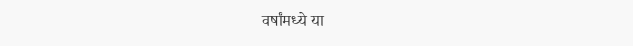वर्षांमध्ये या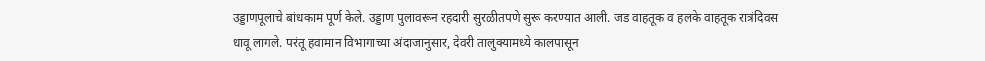उड्डाणपूलाचे बांधकाम पूर्ण केले. उड्डाण पुलावरून रहदारी सुरळीतपणे सुरू करण्यात आली. जड वाहतूक व हलके वाहतूक रात्रंदिवस धावू लागले. परंतू हवामान विभागाच्या अंदाजानुसार, देवरी तालुक्यामध्ये कालपासून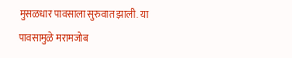मुसळधार पावसाला सुरुवात झाली. या पावसामुळे मरामजोब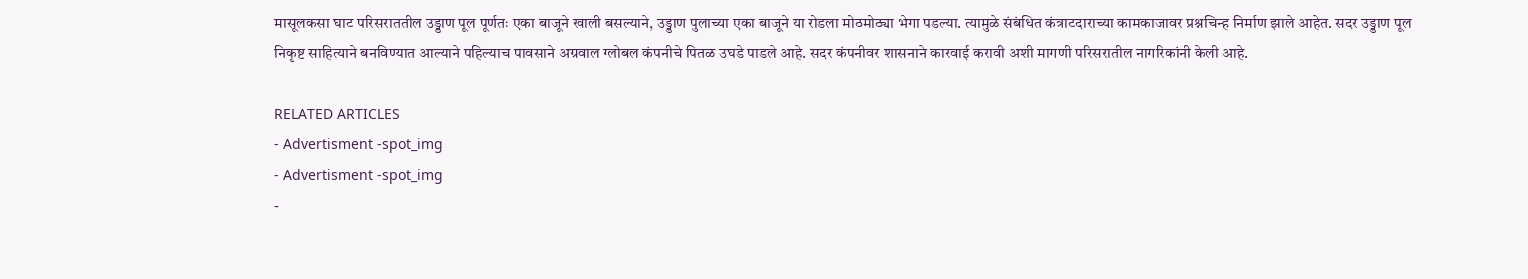मासूलकसा घाट परिसराततील उड्डाण पूल पूर्णतः एका बाजूने खाली बसल्याने, उड्डाण पुलाच्या एका बाजूने या रोडला मोठमोठ्या भेगा पडल्या. त्यामुळे संबंधित कंत्राटदाराच्या कामकाजावर प्रश्नचिन्ह निर्माण झाले आहेत. सदर उड्डाण पूल निकृष्ट साहित्याने बनविण्यात आल्याने पहिल्याच पावसाने अग्रवाल ग्लोबल कंपनीचे पितळ उघडे पाडले आहे. सदर कंपनीवर शासनाने कारवाई करावी अशी मागणी परिसरातील नागरिकांनी केली आहे.

RELATED ARTICLES
- Advertisment -spot_img
- Advertisment -spot_img
-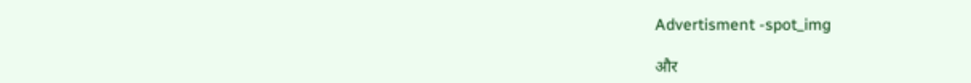Advertisment -spot_img

और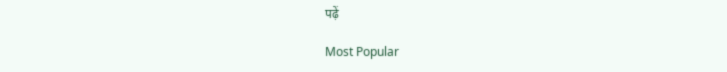पढ़ें

Most Popular